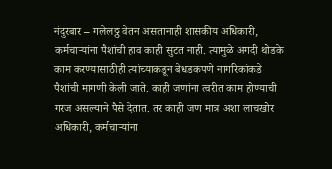नंदुरबार – गलेलठ्ठ वेतन असतानाही शासकीय अधिकारी, कर्मचाऱ्यांना पैशांची हाव काही सुटत नाही. त्यामुळे अगदी थोडके काम करण्यासाठीही त्यांच्याकडून बेधडकपणे नागरिकांकडे पैशांची मागणी केली जाते. काही जणांना त्वरीत काम होण्याची गरज असल्याने पैसे देतात. तर काही जण मात्र अशा लाचखोर अधिकारी, कर्मचाऱ्यांना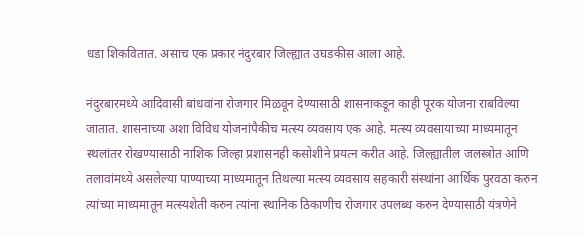धडा शिकवितात. असाच एक प्रकार नंदुरबार जिल्ह्यात उघडकीस आला आहे.

नंदुरबारमध्ये आदिवासी बांधवांना रोजगार मिळवून देण्यासाठी शासनाकडून काही पूरक योजना राबविल्या जातात. शासनाच्या अशा विविध योजनांपैकीच मत्स्य व्यवसाय एक आहे. मत्स्य व्यवसायाच्या माध्यमातून स्थलांतर रोखण्यासाठी नाशिक जिल्हा प्रशासनही कसोशीने प्रयत्न करीत आहे. जिल्ह्यातील जलस्त्रोत आणि तलावांमध्ये असलेल्या पाण्याच्या माध्यमातून तिथल्या मत्स्य व्यवसाय सहकारी संस्थांना आर्थिक पुरवठा करुन त्यांच्या माध्यमातून मत्स्यशेती करुन त्यांना स्थानिक ठिकाणीच रोजगार उपलब्ध करुन देण्यासाठी यंत्रणेने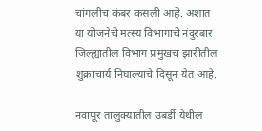चांगलीच कंबर कसली आहे. अशात या योजनेचे मत्स्य विभागाचे नंदुरबार जिल्ह्यातील विभाग प्रमुखच झारीतील शुक्राचार्य निघाल्याचे दिसून येत आहे.

नवापूर तालुक्यातील उबर्डी येथील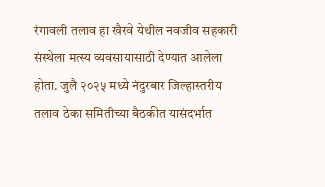रंगावली तलाव हा खैरवे येथील नवजीव सहकारी संस्थेला मत्स्य व्यवसायासाठी देण्यात आलेला होता. जुलै २०२५ मध्ये नंदुरबार जिल्हास्तरीय तलाव ठेका समितीच्या बैठकीत यासंदर्भात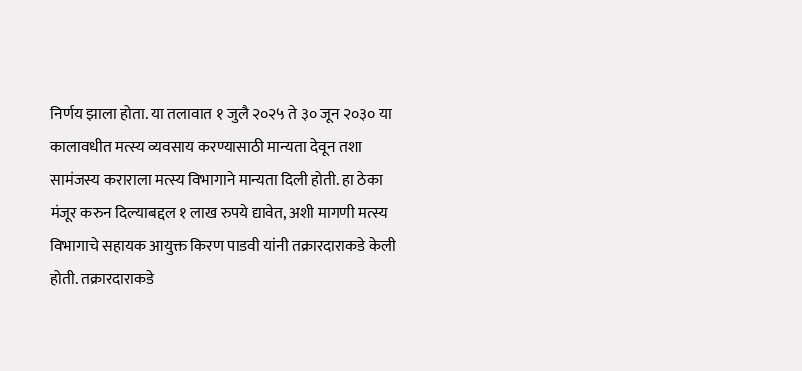निर्णय झाला होता. या तलावात १ जुलै २०२५ ते ३० जून २०३० या कालावधीत मत्स्य व्यवसाय करण्यासाठी मान्यता देवून तशा सामंजस्य कराराला मत्स्य विभागाने मान्यता दिली होती. हा ठेका मंजूर करुन दिल्याबद्दल १ लाख रुपये द्यावेत, अशी मागणी मत्स्य विभागाचे सहायक आयुक्त किरण पाडवी यांनी तक्रारदाराकडे केली होती. तक्रारदाराकडे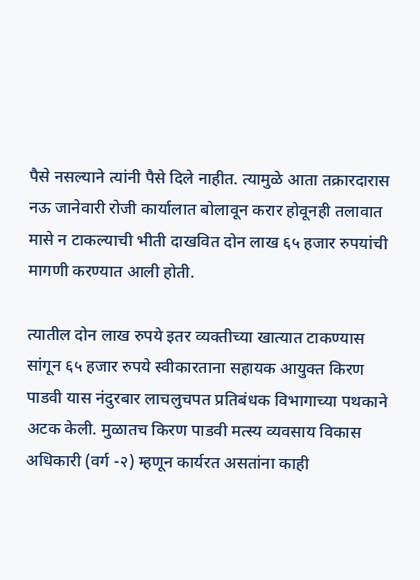पैसे नसल्याने त्यांनी पैसे दिले नाहीत. त्यामुळे आता तक्रारदारास नऊ जानेवारी रोजी कार्यालात बोलावून करार होवूनही तलावात मासे न टाकल्याची भीती दाखवित दोन लाख ६५ हजार रुपयांची मागणी करण्यात आली होती.

त्यातील दोन लाख रुपये इतर व्यक्तीच्या खात्यात टाकण्यास सांगून ६५ हजार रुपये स्वीकारताना सहायक आयुक्त किरण पाडवी यास नंदुरबार लाचलुचपत प्रतिबंधक विभागाच्या पथकाने अटक केली. मुळातच किरण पाडवी मत्स्य व्यवसाय विकास अधिकारी (वर्ग -२) म्हणून कार्यरत असतांना काही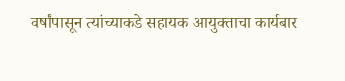वर्षांपासून त्यांच्याकडे सहायक आयुक्ताचा कार्यबार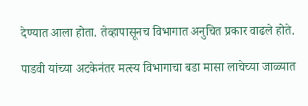देण्यात आला होता. तेव्हापासूनच विभागात अनुचित प्रकार वाढले होते.

पाडवी यांच्या अटकेनंतर मत्स्य विभागाचा बडा मासा लाचेच्या जाळ्यात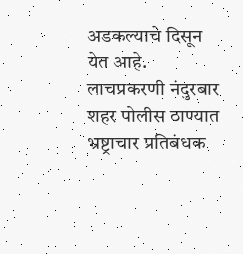अडकल्याचे दिसून येत आहे. लाचप्रकरणी नंदुरबार शहर पोलीस ठाण्यात भ्रष्ट्राचार प्रतिबंधक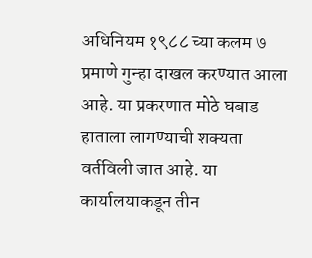अधिनियम १९८८ च्या कलम ७ प्रमाणे गुन्हा दाखल करण्यात आला आहे. या प्रकरणात मोठे घबाड हाताला लागण्याची शक्यता वर्तविली जात आहे. या कार्यालयाकडून तीन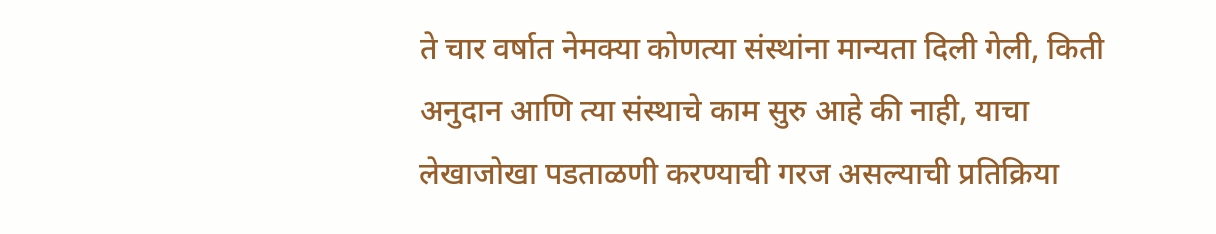ते चार वर्षात नेमक्या कोणत्या संस्थांना मान्यता दिली गेली, किती अनुदान आणि त्या संस्थाचे काम सुरु आहे की नाही, याचा लेखाजोखा पडताळणी करण्याची गरज असल्याची प्रतिक्रिया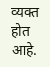व्यक्त होत आहे.